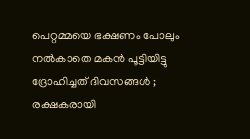പെറ്റമ്മയെ ഭക്ഷണം പോലും നൽകാതെ മകൻ പൂട്ടിയിട്ടു ദ്രോഹിച്ചത് ദിവസങ്ങൾ ; രക്ഷകരായി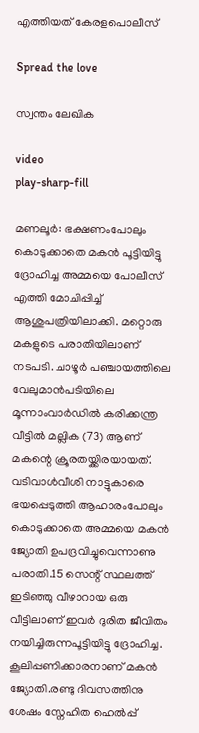എത്തിയത് കേരളപൊലീസ്

Spread the love

സ്വന്തം ലേഖിക

video
play-sharp-fill

മണലൂർ: ഭക്ഷണംപോലും കൊടുക്കാതെ മകൻ പൂട്ടിയിട്ടു ദ്രോഹിച്ച അമ്മയെ പോലീസ് എത്തി മോചിപ്പിച്ച് ആശുപത്രിയിലാക്കി. മറ്റൊരു മകളുടെ പരാതിയിലാണ് നടപടി. ചാഴൂർ പഞ്ചായത്തിലെ വേലുമാൻപടിയിലെ മൂന്നാംവാർഡിൽ കരിക്കന്ത്ര വീട്ടിൽ മല്ലിക (73) ആണ് മകന്റെ ക്രൂരതയ്ക്കിരയായത്. വടിവാൾവീശി നാട്ടുകാരെ ഭയപ്പെടുത്തി ആഹാരംപോലും കൊടുക്കാതെ അമ്മയെ മകൻ ജ്യോതി ഉപദ്രവിച്ചുവെന്നാണു പരാതി.15 സെന്റ് സ്ഥലത്ത് ഇടിഞ്ഞു വീഴാറായ ഒരു വീട്ടിലാണ് ഇവർ ദുരിത ജീവിതം നയിച്ചിരുന്നപൂട്ടിയിട്ടു ദ്രോഹിച്ച. കൂലിപ്പണിക്കാരനാണ് മകൻ ജ്യോതി.രണ്ടു ദിവസത്തിനു ശേഷം സ്നേഹിത ഹെൽപ്പ്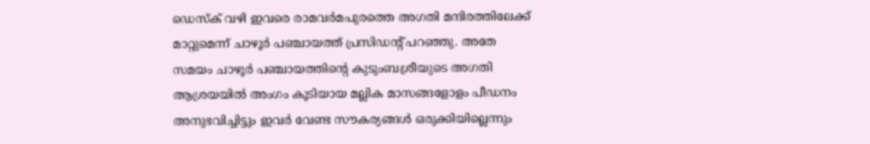ഡെസ്‌ക് വഴി ഇവരെ രാമവർമപുരത്തെ അഗതി മന്ദിരത്തിലേക്ക് മാറ്റുമെന്ന് ചാഴൂർ പഞ്ചായത്ത് പ്രസിഡന്റ് പറഞ്ഞു. അതേ സമയം ചാഴൂർ പഞ്ചായത്തിന്റെ കുടുംബശ്രീയുടെ അഗതി ആശ്രയയിൽ അംഗം കൂടിയായ മല്ലിക മാസങ്ങളോളം പീഡനം അനുഭവിച്ചിട്ടും ഇവർ വേണ്ട സൗകര്യങ്ങൾ ഒരുക്കിയില്ലെന്നും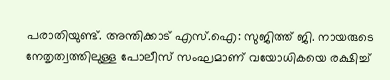പരാതിയുണ്ട്. അന്തിക്കാട് എസ്.ഐ: സുജിത്ത് ജി. നായരുടെ നേതൃത്വത്തിലുള്ള പോലീസ് സംഘമാണ് വയോധികയെ രക്ഷിച്ച്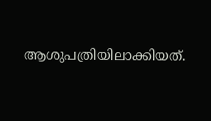ആശുപത്രിയിലാക്കിയത്.